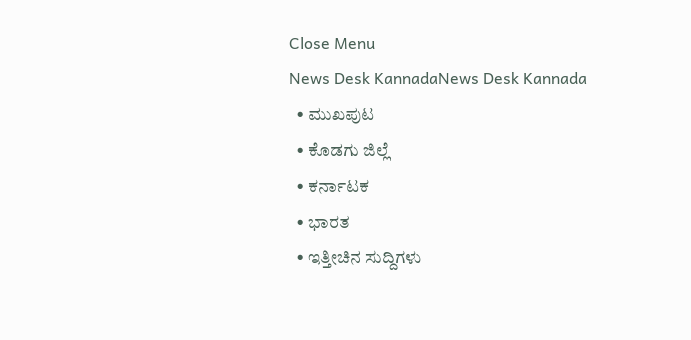Close Menu
News Desk KannadaNews Desk Kannada
  • ಮುಖಪುಟ
  • ಕೊಡಗು ಜಿಲ್ಲೆ
  • ಕರ್ನಾಟಕ
  • ಭಾರತ
  • ಇತ್ತೀಚಿನ ಸುದ್ದಿಗಳು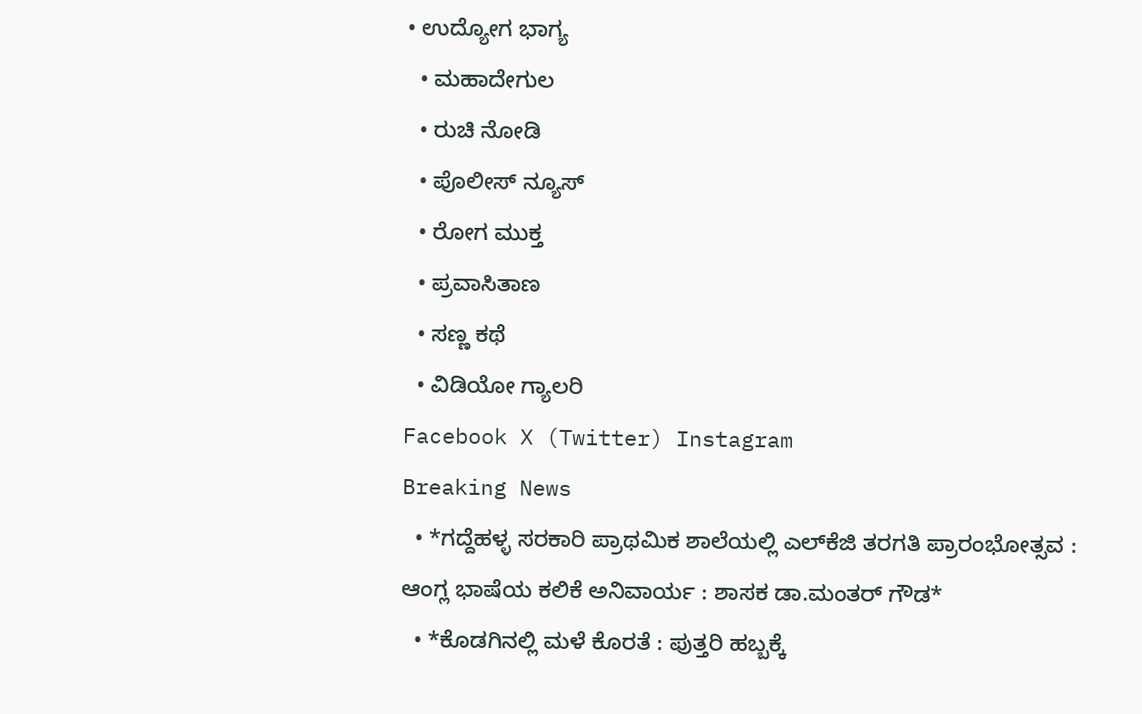• ಉದ್ಯೋಗ ಭಾಗ್ಯ
  • ಮಹಾದೇಗುಲ
  • ರುಚಿ ನೋಡಿ
  • ಪೊಲೀಸ್ ನ್ಯೂಸ್
  • ರೋಗ ಮುಕ್ತ
  • ಪ್ರವಾಸಿತಾಣ
  • ಸಣ್ಣ ಕಥೆ
  • ವಿಡಿಯೋ ಗ್ಯಾಲರಿ
Facebook X (Twitter) Instagram
Breaking News
  • *ಗದ್ದೆಹಳ್ಳ ಸರಕಾರಿ ಪ್ರಾಥಮಿಕ ಶಾಲೆಯಲ್ಲಿ ಎಲ್‌ಕೆಜಿ ತರಗತಿ ಪ್ರಾರಂಭೋತ್ಸವ : ಆಂಗ್ಲ ಭಾಷೆಯ ಕಲಿಕೆ ಅನಿವಾರ್ಯ : ಶಾಸಕ ಡಾ.ಮಂತರ್ ಗೌಡ*
  • *ಕೊಡಗಿನಲ್ಲಿ ಮಳೆ ಕೊರತೆ : ಪುತ್ತರಿ ಹಬ್ಬಕ್ಕೆ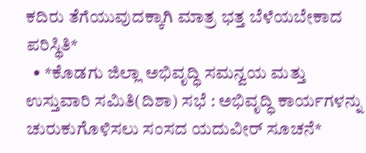ಕದಿರು ತೆಗೆಯುವುದಕ್ಕಾಗಿ ಮಾತ್ರ ಭತ್ತ ಬೆಳೆಯಬೇಕಾದ ಪರಿಸ್ಥಿತಿ*
  • *ಕೊಡಗು ಜಿಲ್ಲಾ ಅಭಿವೃದ್ಧಿ ಸಮನ್ವಯ ಮತ್ತು ಉಸ್ತುವಾರಿ ಸಮಿತಿ(ದಿಶಾ) ಸಭೆ : ಅಭಿವೃದ್ಧಿ ಕಾರ್ಯಗಳನ್ನು ಚುರುಕುಗೊಳಿಸಲು ಸಂಸದ ಯದುವೀರ್ ಸೂಚನೆ*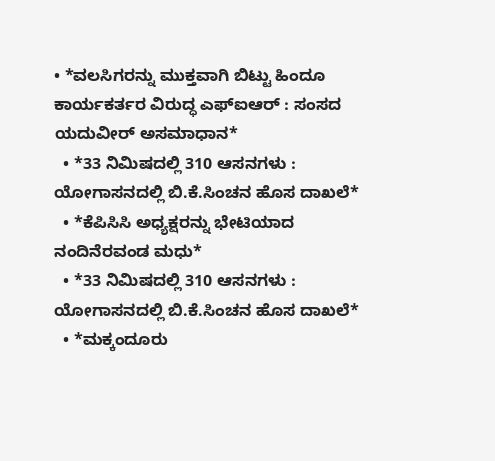• *ವಲಸಿಗರನ್ನು ಮುಕ್ತವಾಗಿ ಬಿಟ್ಟು ಹಿಂದೂ ಕಾರ್ಯಕರ್ತರ ವಿರುದ್ಧ ಎಫ್‌ಐಆರ್ : ಸಂಸದ ಯದುವೀರ್ ಅಸಮಾಧಾನ*
  • *33 ನಿಮಿಷದಲ್ಲಿ 310 ಆಸನಗಳು : ಯೋಗಾಸನದಲ್ಲಿ ಬಿ.ಕೆ.ಸಿಂಚನ ಹೊಸ ದಾಖಲೆ*
  • *ಕೆಪಿಸಿಸಿ ಅಧ್ಯಕ್ಷರನ್ನು ಭೇಟಿಯಾದ ನಂದಿನೆರವಂಡ ಮಧು*
  • *33 ನಿಮಿಷದಲ್ಲಿ 310 ಆಸನಗಳು : ಯೋಗಾಸನದಲ್ಲಿ ಬಿ.ಕೆ.ಸಿಂಚನ ಹೊಸ ದಾಖಲೆ*
  • *ಮಕ್ಕಂದೂರು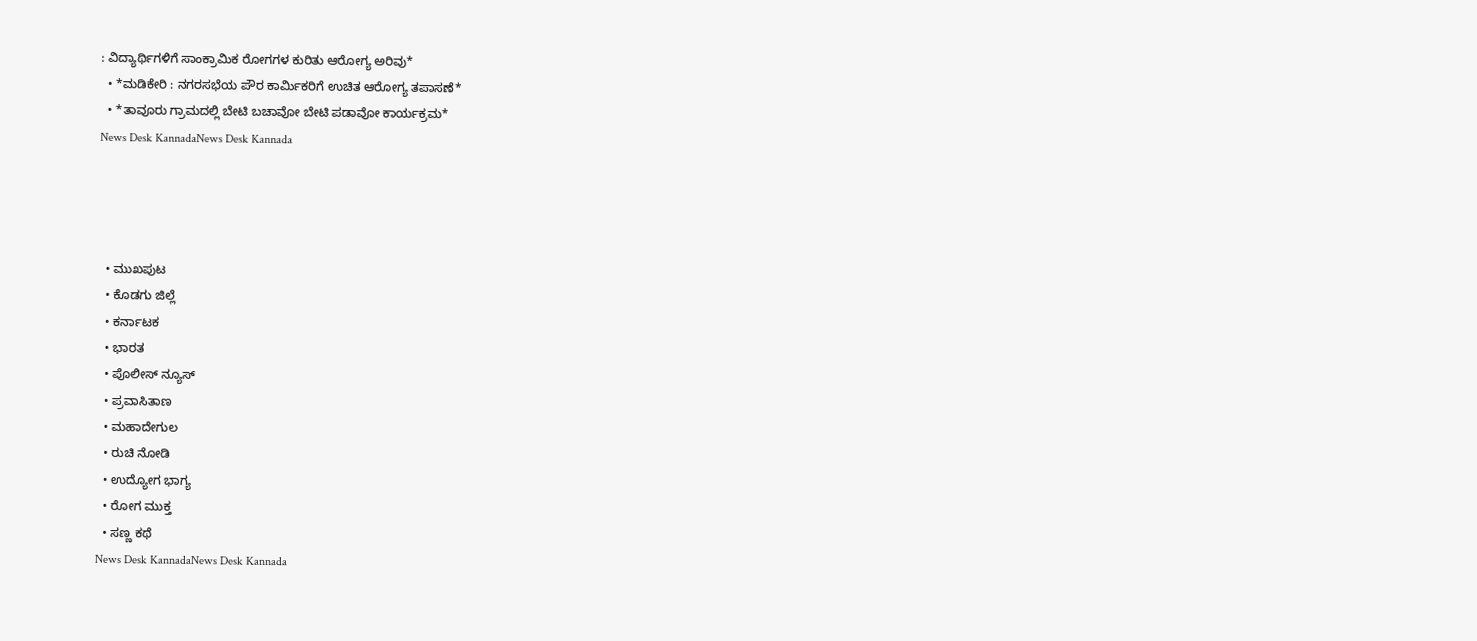: ವಿದ್ಯಾರ್ಥಿಗಳಿಗೆ ಸಾಂಕ್ರಾಮಿಕ ರೋಗಗಳ ಕುರಿತು ಆರೋಗ್ಯ ಅರಿವು*
  • *ಮಡಿಕೇರಿ : ನಗರಸಭೆಯ ಪೌರ ಕಾರ್ಮಿಕರಿಗೆ ಉಚಿತ ಆರೋಗ್ಯ ತಪಾಸಣೆ*
  • *ತಾವೂರು ಗ್ರಾಮದಲ್ಲಿ ಬೇಟಿ ಬಚಾವೋ ಬೇಟಿ ಪಡಾವೋ ಕಾರ್ಯಕ್ರಮ*
News Desk KannadaNews Desk Kannada




  • ಮುಖಪುಟ
  • ಕೊಡಗು ಜಿಲ್ಲೆ
  • ಕರ್ನಾಟಕ
  • ಭಾರತ
  • ಪೊಲೀಸ್ ನ್ಯೂಸ್
  • ಪ್ರವಾಸಿತಾಣ
  • ಮಹಾದೇಗುಲ
  • ರುಚಿ ನೋಡಿ
  • ಉದ್ಯೋಗ ಭಾಗ್ಯ
  • ರೋಗ ಮುಕ್ತ
  • ಸಣ್ಣ ಕಥೆ
News Desk KannadaNews Desk Kannada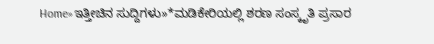Home»ಇತ್ತೀಚಿನ ಸುದ್ದಿಗಳು»*ಮಡಿಕೇರಿಯಲ್ಲಿ ಶರಣ ಸಂಸ್ಕೃತಿ ಪ್ರಸಾರ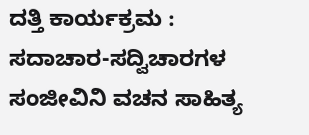ದತ್ತಿ ಕಾರ್ಯಕ್ರಮ : ಸದಾಚಾರ-ಸದ್ವಿಚಾರಗಳ ಸಂಜೀವಿನಿ ವಚನ ಸಾಹಿತ್ಯ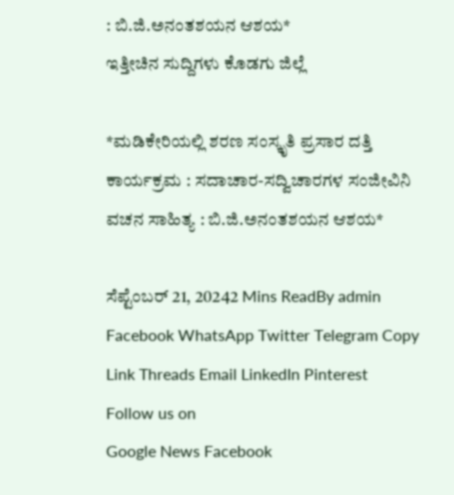: ಬಿ.ಜಿ.ಅನಂತಶಯನ ಆಶಯ*
ಇತ್ತೀಚಿನ ಸುದ್ದಿಗಳು ಕೊಡಗು ಜಿಲ್ಲೆ

*ಮಡಿಕೇರಿಯಲ್ಲಿ ಶರಣ ಸಂಸ್ಕೃತಿ ಪ್ರಸಾರ ದತ್ತಿ ಕಾರ್ಯಕ್ರಮ : ಸದಾಚಾರ-ಸದ್ವಿಚಾರಗಳ ಸಂಜೀವಿನಿ ವಚನ ಸಾಹಿತ್ಯ : ಬಿ.ಜಿ.ಅನಂತಶಯನ ಆಶಯ*

ಸೆಪ್ಟೆಂಬರ್ 21, 20242 Mins ReadBy admin
Facebook WhatsApp Twitter Telegram Copy Link Threads Email LinkedIn Pinterest
Follow us on
Google News Facebook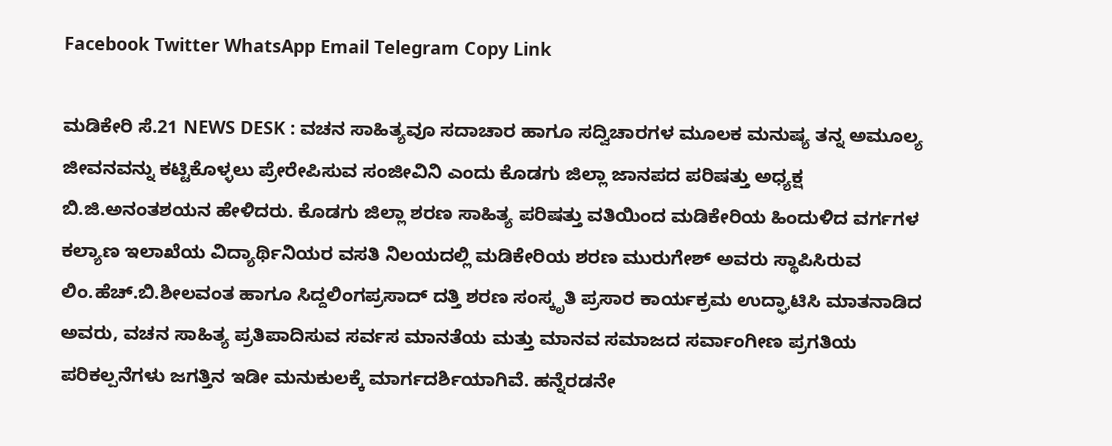Facebook Twitter WhatsApp Email Telegram Copy Link

ಮಡಿಕೇರಿ ಸೆ.21 NEWS DESK : ವಚನ ಸಾಹಿತ್ಯವೂ ಸದಾಚಾರ ಹಾಗೂ ಸದ್ವಿಚಾರಗಳ ಮೂಲಕ ಮನುಷ್ಯ ತನ್ನ ಅಮೂಲ್ಯ ಜೀವನವನ್ನು ಕಟ್ಟಿಕೊಳ್ಳಲು ಪ್ರೇರೇಪಿಸುವ ಸಂಜೀವಿನಿ ಎಂದು ಕೊಡಗು ಜಿಲ್ಲಾ ಜಾನಪದ ಪರಿಷತ್ತು ಅಧ್ಯಕ್ಷ ಬಿ.ಜಿ.ಅನಂತಶಯನ ಹೇಳಿದರು. ಕೊಡಗು ಜಿಲ್ಲಾ ಶರಣ ಸಾಹಿತ್ಯ ಪರಿಷತ್ತು ವತಿಯಿಂದ ಮಡಿಕೇರಿಯ ಹಿಂದುಳಿದ ವರ್ಗಗಳ ಕಲ್ಯಾಣ ಇಲಾಖೆಯ ವಿದ್ಯಾರ್ಥಿನಿಯರ ವಸತಿ ನಿಲಯದಲ್ಲಿ ಮಡಿಕೇರಿಯ ಶರಣ ಮುರುಗೇಶ್ ಅವರು ಸ್ಥಾಪಿಸಿರುವ ಲಿಂ.ಹೆಚ್.ಬಿ.ಶೀಲವಂತ ಹಾಗೂ ಸಿದ್ದಲಿಂಗಪ್ರಸಾದ್ ದತ್ತಿ ಶರಣ ಸಂಸ್ಕೃತಿ ಪ್ರಸಾರ ಕಾರ್ಯಕ್ರಮ ಉದ್ಘಾಟಿಸಿ ಮಾತನಾಡಿದ ಅವರು, ವಚನ ಸಾಹಿತ್ಯ ಪ್ರತಿಪಾದಿಸುವ ಸರ್ವಸ ಮಾನತೆಯ ಮತ್ತು ಮಾನವ ಸಮಾಜದ ಸರ್ವಾಂಗೀಣ ಪ್ರಗತಿಯ ಪರಿಕಲ್ಪನೆಗಳು ಜಗತ್ತಿನ ಇಡೀ ಮನುಕುಲಕ್ಕೆ ಮಾರ್ಗದರ್ಶಿಯಾಗಿವೆ. ಹನ್ನೆರಡನೇ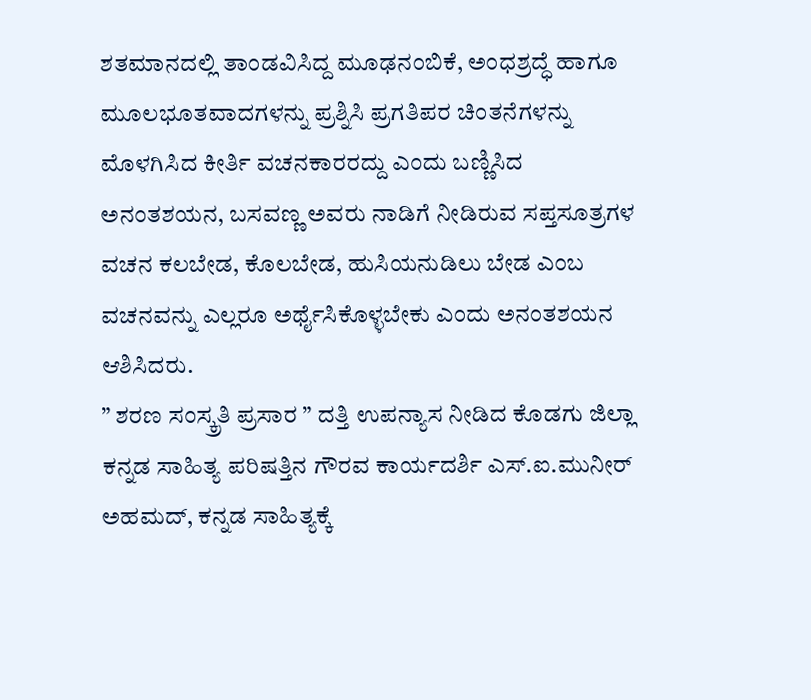ಶತಮಾನದಲ್ಲಿ ತಾಂಡವಿಸಿದ್ದ ಮೂಢನಂಬಿಕೆ, ಅಂಧಶ್ರದ್ಧೆ ಹಾಗೂ ಮೂಲಭೂತವಾದಗಳನ್ನು ಪ್ರಶ್ನಿಸಿ ಪ್ರಗತಿಪರ ಚಿಂತನೆಗಳನ್ನು ಮೊಳಗಿಸಿದ ಕೀರ್ತಿ ವಚನಕಾರರದ್ದು ಎಂದು ಬಣ್ಣಿಸಿದ ಅನಂತಶಯನ, ಬಸವಣ್ಣ ಅವರು ನಾಡಿಗೆ ನೀಡಿರುವ ಸಪ್ತಸೂತ್ರಗಳ ವಚನ ಕಲಬೇಡ, ಕೊಲಬೇಡ, ಹುಸಿಯನುಡಿಲು ಬೇಡ ಎಂಬ ವಚನವನ್ನು ಎಲ್ಲರೂ ಅರ್ಥೈಸಿಕೊಳ್ಳಬೇಕು ಎಂದು ಅನಂತಶಯನ ಆಶಿಸಿದರು.
” ಶರಣ ಸಂಸ್ಕ್ರತಿ ಪ್ರಸಾರ ” ದತ್ತಿ ಉಪನ್ಯಾಸ ನೀಡಿದ ಕೊಡಗು ಜಿಲ್ಲಾ ಕನ್ನಡ ಸಾಹಿತ್ಯ ಪರಿಷತ್ತಿನ ಗೌರವ ಕಾರ್ಯದರ್ಶಿ ಎಸ್.ಐ.ಮುನೀರ್ ಅಹಮದ್, ಕನ್ನಡ ಸಾಹಿತ್ಯಕ್ಕೆ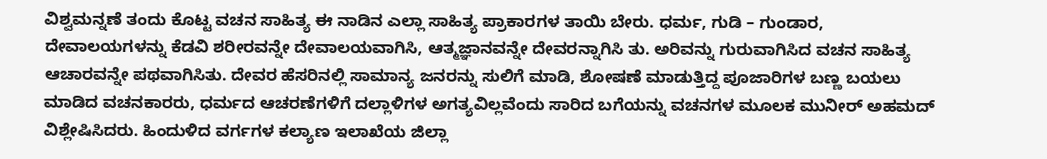ವಿಶ್ವಮನ್ನಣೆ ತಂದು ಕೊಟ್ಟ ವಚನ ಸಾಹಿತ್ಯ ಈ ನಾಡಿನ ಎಲ್ಲಾ ಸಾಹಿತ್ಯ ಪ್ರಾಕಾರಗಳ ತಾಯಿ ಬೇರು. ಧರ್ಮ, ಗುಡಿ – ಗುಂಡಾರ, ದೇವಾಲಯಗಳನ್ನು ಕೆಡವಿ ಶರೀರವನ್ನೇ ದೇವಾಲಯವಾಗಿಸಿ, ಆತ್ಮಜ್ಞಾನವನ್ನೇ ದೇವರನ್ನಾಗಿಸಿ ತು. ಅರಿವನ್ನು ಗುರುವಾಗಿಸಿದ ವಚನ ಸಾಹಿತ್ಯ ಆಚಾರವನ್ನೇ ಪಥವಾಗಿಸಿತು. ದೇವರ ಹೆಸರಿನಲ್ಲಿ ಸಾಮಾನ್ಯ ಜನರನ್ನು ಸುಲಿಗೆ ಮಾಡಿ, ಶೋಷಣೆ ಮಾಡುತ್ತಿದ್ದ ಪೂಜಾರಿಗಳ ಬಣ್ಣ ಬಯಲು ಮಾಡಿದ ವಚನಕಾರರು, ಧರ್ಮದ ಆಚರಣೆಗಳಿಗೆ ದಲ್ಲಾಳಿಗಳ ಅಗತ್ಯವಿಲ್ಲವೆಂದು ಸಾರಿದ ಬಗೆಯನ್ನು ವಚನಗಳ ಮೂಲಕ ಮುನೀರ್ ಅಹಮದ್ ವಿಶ್ಲೇಷಿಸಿದರು. ಹಿಂದುಳಿದ ವರ್ಗಗಳ ಕಲ್ಯಾಣ ಇಲಾಖೆಯ ಜಿಲ್ಲಾ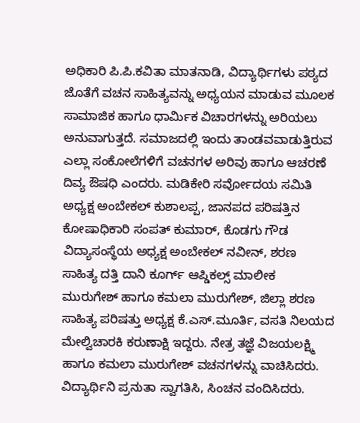ಅಧಿಕಾರಿ ಪಿ.ಪಿ.ಕವಿತಾ ಮಾತನಾಡಿ, ವಿದ್ಯಾರ್ಥಿಗಳು ಪಠ್ಯದ ಜೊತೆಗೆ ವಚನ ಸಾಹಿತ್ಯವನ್ನು ಅಧ್ಯಯನ ಮಾಡುವ ಮೂಲಕ ಸಾಮಾಜಿಕ ಹಾಗೂ ಧಾರ್ಮಿಕ ವಿಚಾರಗಳನ್ನು ಅರಿಯಲು ಅನುವಾಗುತ್ತದೆ. ಸಮಾಜದಲ್ಲಿ ಇಂದು ತಾಂಡವವಾಡುತ್ತಿರುವ ಎಲ್ಲಾ ಸಂಕೋಲೆಗಳಿಗೆ ವಚನಗಳ ಅರಿವು ಹಾಗೂ ಆಚರಣೆ ದಿವ್ಯ ಔಷಧಿ ಎಂದರು. ಮಡಿಕೇರಿ ಸರ್ವೋದಯ ಸಮಿತಿ ಅಧ್ಯಕ್ಷ ಅಂಬೇಕಲ್ ಕುಶಾಲಪ್ಪ, ಜಾನಪದ ಪರಿಷತ್ತಿನ ಕೋಷಾಧಿಕಾರಿ ಸಂಪತ್ ಕುಮಾರ್, ಕೊಡಗು ಗೌಡ ವಿದ್ಯಾಸಂಸ್ಥೆಯ ಅಧ್ಯಕ್ಷ ಅಂಬೇಕಲ್ ನವೀನ್, ಶರಣ ಸಾಹಿತ್ಯ ದತ್ತಿ ದಾನಿ ಕೂರ್ಗ್ ಆಪ್ಡಿಕಲ್ಸ್ ಮಾಲೀಕ ಮುರುಗೇಶ್ ಹಾಗೂ ಕಮಲಾ ಮುರುಗೇಶ್, ಜಿಲ್ಲಾ ಶರಣ ಸಾಹಿತ್ಯ ಪರಿಷತ್ತು ಅಧ್ಯಕ್ಷ ಕೆ.ಎಸ್.ಮೂರ್ತಿ, ವಸತಿ ನಿಲಯದ ಮೇಲ್ವಿಚಾರಕಿ ಕರುಣಾಕ್ಷಿ ಇದ್ದರು. ನೇತ್ರ ತಜ್ಞೆ ವಿಜಯಲಕ್ಷ್ಮಿ ಹಾಗೂ ಕಮಲಾ ಮುರುಗೇಶ್ ವಚನಗಳನ್ನು ವಾಚಿಸಿದರು. ವಿದ್ಯಾರ್ಥಿನಿ ಪ್ರನುತಾ ಸ್ವಾಗತಿಸಿ, ಸಿಂಚನ ವಂದಿಸಿದರು.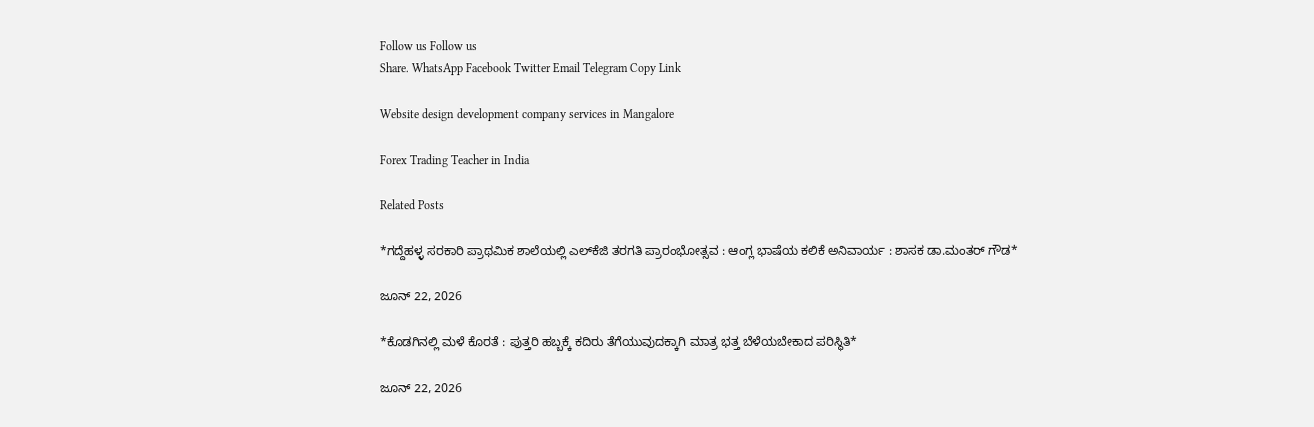Follow us Follow us
Share. WhatsApp Facebook Twitter Email Telegram Copy Link

Website design development company services in Mangalore

Forex Trading Teacher in India

Related Posts

*ಗದ್ದೆಹಳ್ಳ ಸರಕಾರಿ ಪ್ರಾಥಮಿಕ ಶಾಲೆಯಲ್ಲಿ ಎಲ್‌ಕೆಜಿ ತರಗತಿ ಪ್ರಾರಂಭೋತ್ಸವ : ಆಂಗ್ಲ ಭಾಷೆಯ ಕಲಿಕೆ ಅನಿವಾರ್ಯ : ಶಾಸಕ ಡಾ.ಮಂತರ್ ಗೌಡ*

ಜೂನ್ 22, 2026

*ಕೊಡಗಿನಲ್ಲಿ ಮಳೆ ಕೊರತೆ : ಪುತ್ತರಿ ಹಬ್ಬಕ್ಕೆ ಕದಿರು ತೆಗೆಯುವುದಕ್ಕಾಗಿ ಮಾತ್ರ ಭತ್ತ ಬೆಳೆಯಬೇಕಾದ ಪರಿಸ್ಥಿತಿ*

ಜೂನ್ 22, 2026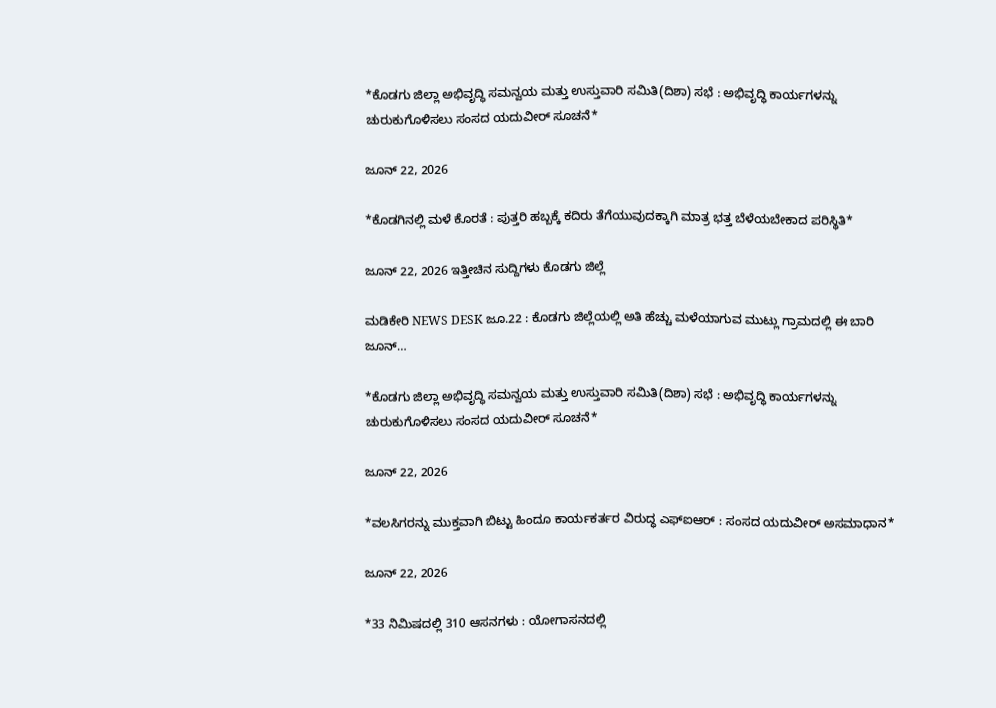*ಕೊಡಗು ಜಿಲ್ಲಾ ಅಭಿವೃದ್ಧಿ ಸಮನ್ವಯ ಮತ್ತು ಉಸ್ತುವಾರಿ ಸಮಿತಿ(ದಿಶಾ) ಸಭೆ : ಅಭಿವೃದ್ಧಿ ಕಾರ್ಯಗಳನ್ನು ಚುರುಕುಗೊಳಿಸಲು ಸಂಸದ ಯದುವೀರ್ ಸೂಚನೆ*

ಜೂನ್ 22, 2026

*ಕೊಡಗಿನಲ್ಲಿ ಮಳೆ ಕೊರತೆ : ಪುತ್ತರಿ ಹಬ್ಬಕ್ಕೆ ಕದಿರು ತೆಗೆಯುವುದಕ್ಕಾಗಿ ಮಾತ್ರ ಭತ್ತ ಬೆಳೆಯಬೇಕಾದ ಪರಿಸ್ಥಿತಿ*

ಜೂನ್ 22, 2026 ಇತ್ತೀಚಿನ ಸುದ್ದಿಗಳು ಕೊಡಗು ಜಿಲ್ಲೆ

ಮಡಿಕೇರಿ NEWS DESK ಜೂ.22 : ಕೊಡಗು ಜಿಲ್ಲೆಯಲ್ಲಿ ಅತಿ ಹೆಚ್ಚು ಮಳೆಯಾಗುವ ಮುಟ್ಲು ಗ್ರಾಮದಲ್ಲಿ ಈ ಬಾರಿ ಜೂನ್…

*ಕೊಡಗು ಜಿಲ್ಲಾ ಅಭಿವೃದ್ಧಿ ಸಮನ್ವಯ ಮತ್ತು ಉಸ್ತುವಾರಿ ಸಮಿತಿ(ದಿಶಾ) ಸಭೆ : ಅಭಿವೃದ್ಧಿ ಕಾರ್ಯಗಳನ್ನು ಚುರುಕುಗೊಳಿಸಲು ಸಂಸದ ಯದುವೀರ್ ಸೂಚನೆ*

ಜೂನ್ 22, 2026

*ವಲಸಿಗರನ್ನು ಮುಕ್ತವಾಗಿ ಬಿಟ್ಟು ಹಿಂದೂ ಕಾರ್ಯಕರ್ತರ ವಿರುದ್ಧ ಎಫ್‌ಐಆರ್ : ಸಂಸದ ಯದುವೀರ್ ಅಸಮಾಧಾನ*

ಜೂನ್ 22, 2026

*33 ನಿಮಿಷದಲ್ಲಿ 310 ಆಸನಗಳು : ಯೋಗಾಸನದಲ್ಲಿ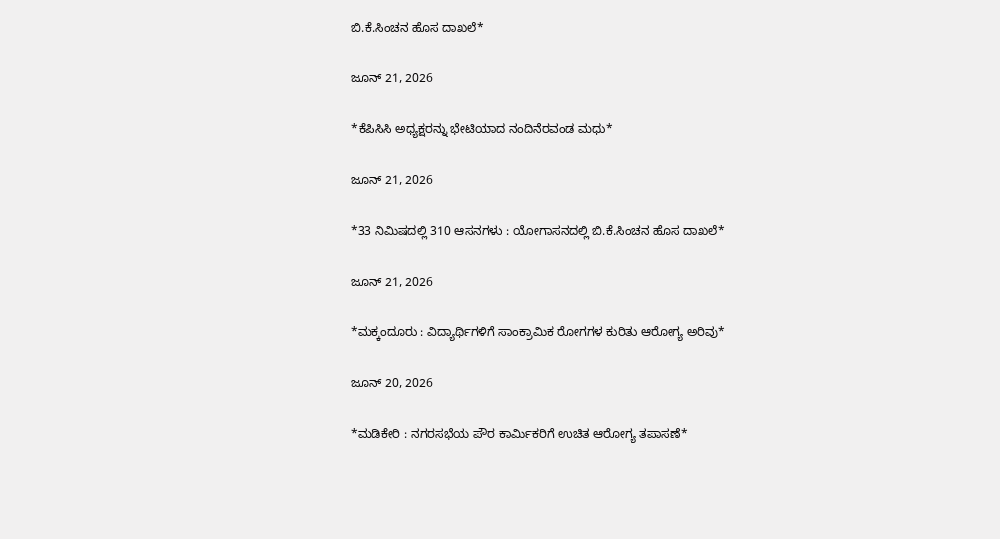ಬಿ.ಕೆ.ಸಿಂಚನ ಹೊಸ ದಾಖಲೆ*

ಜೂನ್ 21, 2026

*ಕೆಪಿಸಿಸಿ ಅಧ್ಯಕ್ಷರನ್ನು ಭೇಟಿಯಾದ ನಂದಿನೆರವಂಡ ಮಧು*

ಜೂನ್ 21, 2026

*33 ನಿಮಿಷದಲ್ಲಿ 310 ಆಸನಗಳು : ಯೋಗಾಸನದಲ್ಲಿ ಬಿ.ಕೆ.ಸಿಂಚನ ಹೊಸ ದಾಖಲೆ*

ಜೂನ್ 21, 2026

*ಮಕ್ಕಂದೂರು : ವಿದ್ಯಾರ್ಥಿಗಳಿಗೆ ಸಾಂಕ್ರಾಮಿಕ ರೋಗಗಳ ಕುರಿತು ಆರೋಗ್ಯ ಅರಿವು*

ಜೂನ್ 20, 2026

*ಮಡಿಕೇರಿ : ನಗರಸಭೆಯ ಪೌರ ಕಾರ್ಮಿಕರಿಗೆ ಉಚಿತ ಆರೋಗ್ಯ ತಪಾಸಣೆ*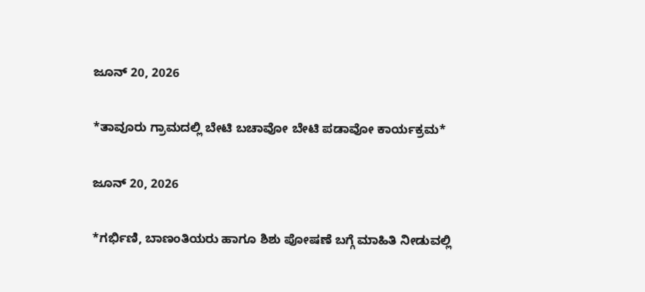ಜೂನ್ 20, 2026

*ತಾವೂರು ಗ್ರಾಮದಲ್ಲಿ ಬೇಟಿ ಬಚಾವೋ ಬೇಟಿ ಪಡಾವೋ ಕಾರ್ಯಕ್ರಮ*

ಜೂನ್ 20, 2026

*ಗರ್ಭಿಣಿ, ಬಾಣಂತಿಯರು ಹಾಗೂ ಶಿಶು ಪೋಷಣೆ ಬಗ್ಗೆ ಮಾಹಿತಿ ನೀಡುವಲ್ಲಿ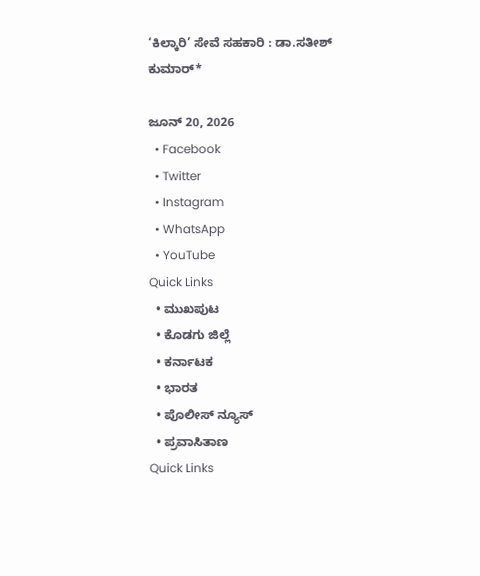‘ಕಿಲ್ಕಾರಿ’ ಸೇವೆ ಸಹಕಾರಿ : ಡಾ.ಸತೀಶ್ ಕುಮಾರ್*

ಜೂನ್ 20, 2026
  • Facebook
  • Twitter
  • Instagram
  • WhatsApp
  • YouTube
Quick Links
  • ಮುಖಪುಟ
  • ಕೊಡಗು ಜಿಲ್ಲೆ
  • ಕರ್ನಾಟಕ
  • ಭಾರತ
  • ಪೊಲೀಸ್ ನ್ಯೂಸ್
  • ಪ್ರವಾಸಿತಾಣ
Quick Links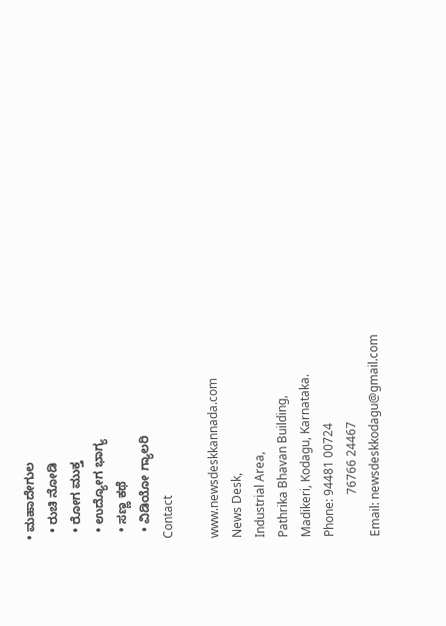• ಮಹಾದೇಗುಲ
  • ರುಚಿ ನೋಡಿ
  • ರೋಗ ಮುಕ್ತ
  • ಉದ್ಯೋಗ ಭಾಗ್ಯ
  • ಸಣ್ಣ ಕಥೆ
  • ವಿಡಿಯೋ ಗ್ಯಾಲರಿ
Contact

www.newsdeskkannada.com
News Desk,
Industrial Area,
Pathrika Bhavan Building,
Madikeri, Kodagu, Karnataka.
Phone: 94481 00724
              76766 24467
Email: newsdeskkodagu@gmail.com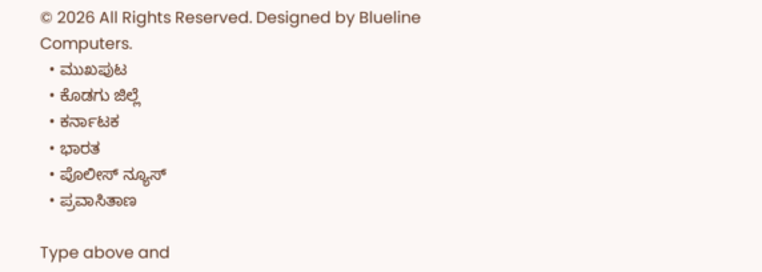© 2026 All Rights Reserved. Designed by Blueline Computers.
  • ಮುಖಪುಟ
  • ಕೊಡಗು ಜಿಲ್ಲೆ
  • ಕರ್ನಾಟಕ
  • ಭಾರತ
  • ಪೊಲೀಸ್ ನ್ಯೂಸ್
  • ಪ್ರವಾಸಿತಾಣ

Type above and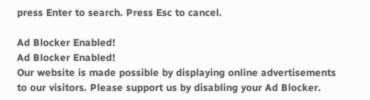press Enter to search. Press Esc to cancel.

Ad Blocker Enabled!
Ad Blocker Enabled!
Our website is made possible by displaying online advertisements to our visitors. Please support us by disabling your Ad Blocker.